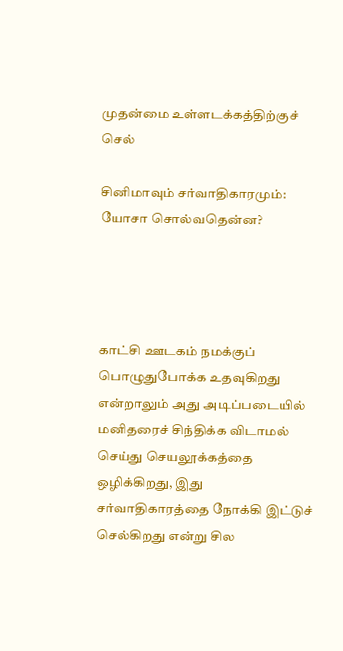முதன்மை உள்ளடக்கத்திற்குச் செல்

சினிமாவும் சர்வாதிகாரமும்: யோசா சொல்வதென்ன?




காட்சி ஊடகம் நமக்குப் பொழுதுபோக்க உதவுகிறது என்றாலும் அது அடிப்படையில் மனிதரைச் சிந்திக்க விடாமல் செய்து செயலூக்கத்தை ஒழிக்கிறது, இது சர்வாதிகாரத்தை நோக்கி இட்டுச் செல்கிறது என்று சில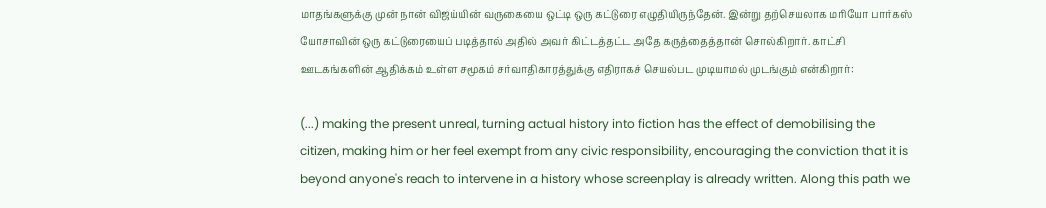மாதங்களுக்கு முன் நான் விஜய்யின் வருகையை ஒட்டி ஒரு கட்டுரை எழுதியிருந்தேன். இன்று தற்செயலாக மரியோ பார்கஸ் யோசாவின் ஒரு கட்டுரையைப் படித்தால் அதில் அவர் கிட்டத்தட்ட அதே கருத்தைத்தான் சொல்கிறார். காட்சி ஊடகங்களின் ஆதிக்கம் உள்ள சமூகம் சர்வாதிகாரத்துக்கு எதிராகச் செயல்பட முடியாமல் முடங்கும் என்கிறார்:

(...) making the present unreal, turning actual history into fiction has the effect of demobilising the citizen, making him or her feel exempt from any civic responsibility, encouraging the conviction that it is beyond anyone's reach to intervene in a history whose screenplay is already written. Along this path we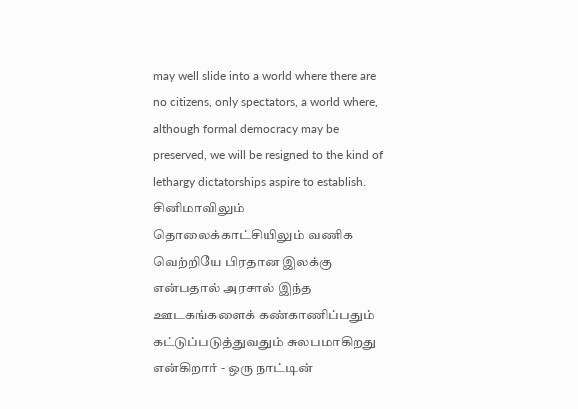may well slide into a world where there are no citizens, only spectators, a world where, although formal democracy may be preserved, we will be resigned to the kind of lethargy dictatorships aspire to establish.
சினிமாவிலும் தொலைக்காட்சியிலும் வணிக வெற்றியே பிரதான இலக்கு என்பதால் அரசால் இந்த ஊடகங்களைக் கண்காணிப்பதும் கட்டுப்படுத்துவதும் சுலபமாகிறது என்கிறார் - ஒரு நாட்டின்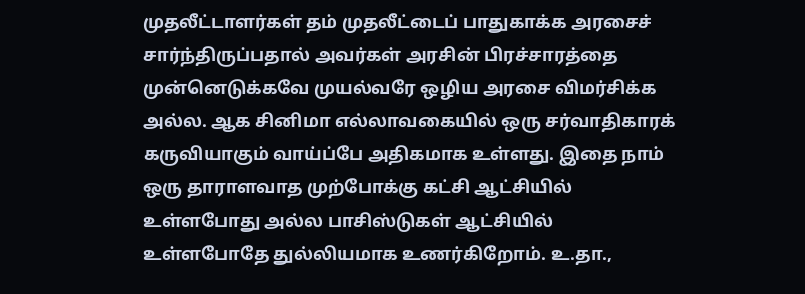முதலீட்டாளர்கள் தம் முதலீட்டைப் பாதுகாக்க அரசைச் சார்ந்திருப்பதால் அவர்கள் அரசின் பிரச்சாரத்தை முன்னெடுக்கவே முயல்வரே ஒழிய அரசை விமர்சிக்க அல்ல. ஆக சினிமா எல்லாவகையில் ஒரு சர்வாதிகாரக் கருவியாகும் வாய்ப்பே அதிகமாக உள்ளது. இதை நாம் ஒரு தாராளவாத முற்போக்கு கட்சி ஆட்சியில் உள்ளபோது அல்ல பாசிஸ்டுகள் ஆட்சியில் உள்ளபோதே துல்லியமாக உணர்கிறோம். உ.தா.,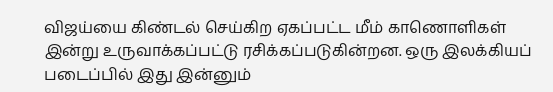விஜய்யை கிண்டல் செய்கிற ஏகப்பட்ட மீம் காணொளிகள் இன்று உருவாக்கப்பட்டு ரசிக்கப்படுகின்றன. ஒரு இலக்கியப் படைப்பில் இது இன்னும்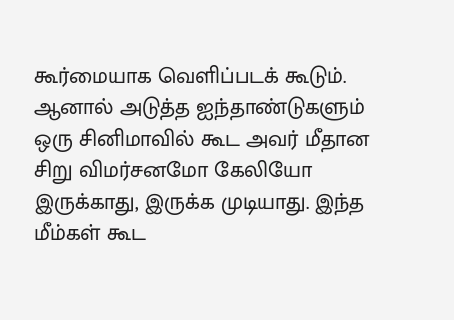கூர்மையாக வெளிப்படக் கூடும். ஆனால் அடுத்த ஐந்தாண்டுகளும் ஒரு சினிமாவில் கூட அவர் மீதான சிறு விமர்சனமோ கேலியோ இருக்காது, இருக்க முடியாது. இந்த மீம்கள் கூட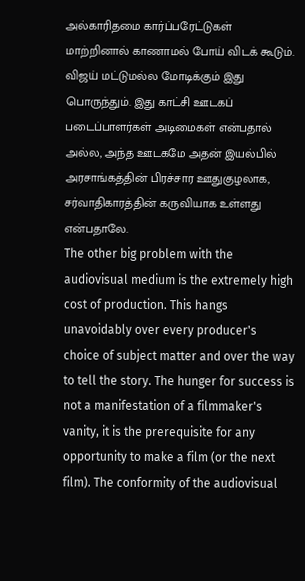அல்காரிதமை கார்ப்பரேட்டுகள் மாற்றினால் காணாமல் போய் விடக் கூடும். விஜய் மட்டுமல்ல மோடிக்கும் இது பொருந்தும். இது காட்சி ஊடகப் படைப்பாளர்கள் அடிமைகள் என்பதால் அல்ல, அந்த ஊடகமே அதன் இயல்பில் அரசாங்கத்தின் பிரச்சார ஊதுகுழலாக, சர்வாதிகாரத்தின் கருவியாக உள்ளது என்பதாலே.
The other big problem with the audiovisual medium is the extremely high cost of production. This hangs unavoidably over every producer's choice of subject matter and over the way to tell the story. The hunger for success is not a manifestation of a filmmaker's vanity, it is the prerequisite for any opportunity to make a film (or the next film). The conformity of the audiovisual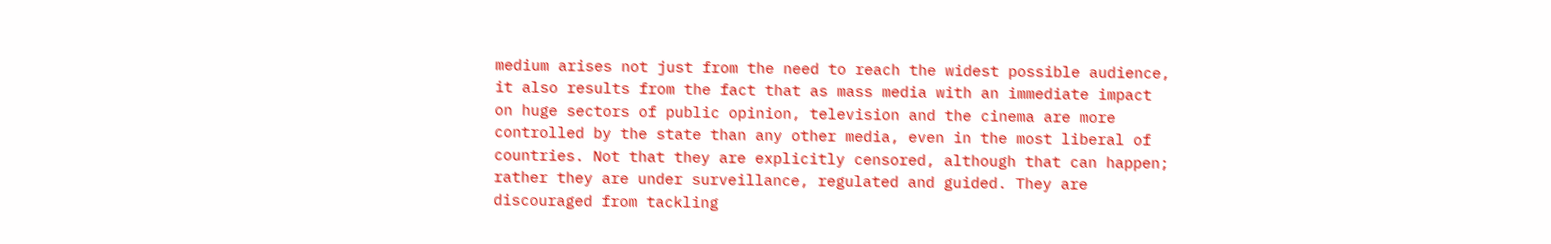medium arises not just from the need to reach the widest possible audience, it also results from the fact that as mass media with an immediate impact on huge sectors of public opinion, television and the cinema are more controlled by the state than any other media, even in the most liberal of countries. Not that they are explicitly censored, although that can happen; rather they are under surveillance, regulated and guided. They are discouraged from tackling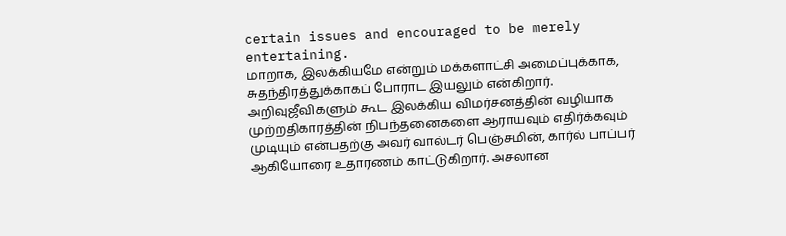certain issues and encouraged to be merely entertaining.
மாறாக, இலக்கியமே என்றும் மக்களாட்சி அமைப்புக்காக, சுதந்திரத்துக்காகப் போராட இயலும் என்கிறார். அறிவுஜீவிகளும் கூட இலக்கிய விமர்சனத்தின் வழியாக முற்றதிகாரத்தின் நிபந்தனைகளை ஆராயவும் எதிர்க்கவும் முடியும் என்பதற்கு அவர் வால்டர் பெஞ்சமின், கார்ல் பாப்பர் ஆகியோரை உதாரணம் காட்டுகிறார். அசலான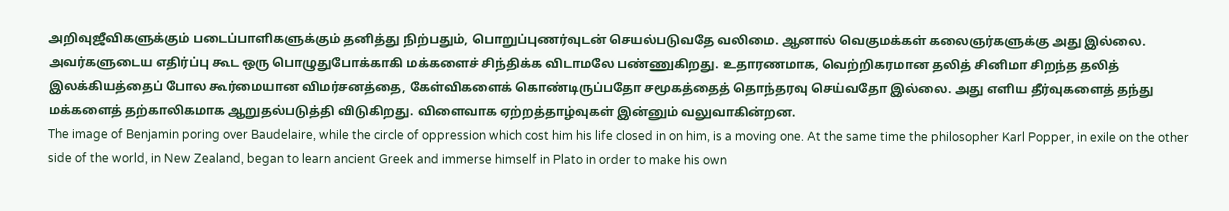அறிவுஜீவிகளுக்கும் படைப்பாளிகளுக்கும் தனித்து நிற்பதும், பொறுப்புணர்வுடன் செயல்படுவதே வலிமை. ஆனால் வெகுமக்கள் கலைஞர்களுக்கு அது இல்லை. அவர்களுடைய எதிர்ப்பு கூட ஒரு பொழுதுபோக்காகி மக்களைச் சிந்திக்க விடாமலே பண்ணுகிறது. உதாரணமாக, வெற்றிகரமான தலித் சினிமா சிறந்த தலித் இலக்கியத்தைப் போல கூர்மையான விமர்சனத்தை, கேள்விகளைக் கொண்டிருப்பதோ சமூகத்தைத் தொந்தரவு செய்வதோ இல்லை. அது எளிய தீர்வுகளைத் தந்து மக்களைத் தற்காலிகமாக ஆறுதல்படுத்தி விடுகிறது. விளைவாக ஏற்றத்தாழ்வுகள் இன்னும் வலுவாகின்றன.
The image of Benjamin poring over Baudelaire, while the circle of oppression which cost him his life closed in on him, is a moving one. At the same time the philosopher Karl Popper, in exile on the other side of the world, in New Zealand, began to learn ancient Greek and immerse himself in Plato in order to make his own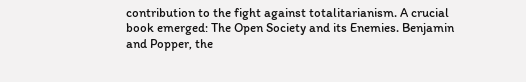contribution to the fight against totalitarianism. A crucial book emerged: The Open Society and its Enemies. Benjamin and Popper, the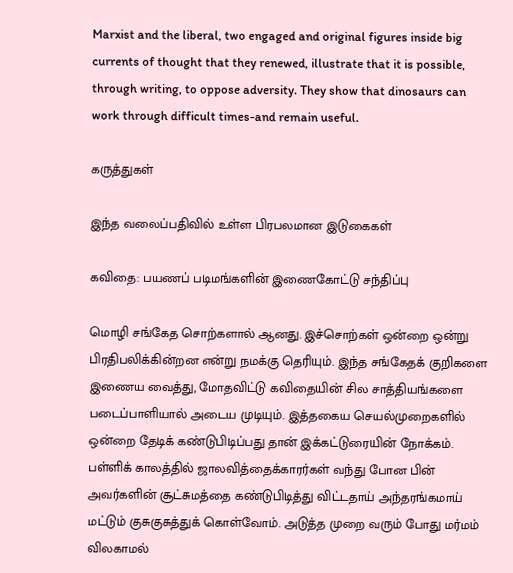Marxist and the liberal, two engaged and original figures inside big currents of thought that they renewed, illustrate that it is possible, through writing, to oppose adversity. They show that dinosaurs can work through difficult times-and remain useful.

கருத்துகள்

இந்த வலைப்பதிவில் உள்ள பிரபலமான இடுகைகள்

கவிதை: பயணப் படிமங்களின் இணைகோட்டு சந்திப்பு

மொழி சங்கேத சொற்களால் ஆனது. இச்சொற்கள் ஒன்றை ஒன்று பிரதிபலிக்கின்றன என்று நமக்கு தெரியும். இந்த சங்கேதக் குறிகளை இணைய வைத்து, மோதவிட்டு கவிதையின் சில சாத்தியங்களை படைப்பாளியால் அடைய முடியும். இத்தகைய செயல்முறைகளில் ஒன்றை தேடிக் கண்டுபிடிப்பது தான் இக்கட்டுரையின் நோக்கம். பள்ளிக் காலத்தில் ஜாலவித்தைக்காரர்கள் வந்து போன பின் அவர்களின் சூட்சுமத்தை கண்டுபிடித்து விட்டதாய் அந்தரங்கமாய் மட்டும் குசுகுசுத்துக் கொள்வோம். அடுத்த முறை வரும் போது மர்மம் விலகாமல்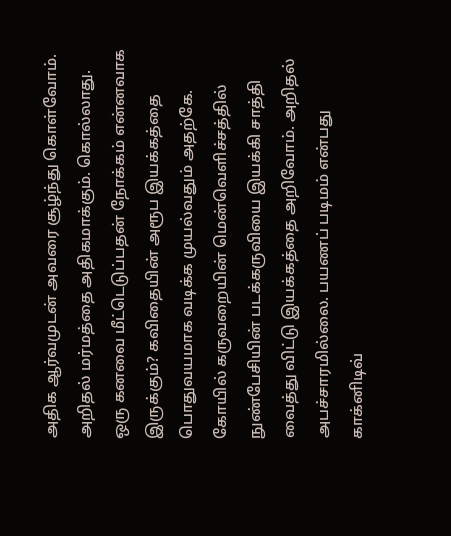அதிக ஆர்வமுடன் அவரை சூழ்ந்து கொள்வோம். அறிதல் மர்மத்தை அதிகமாக்கும். கொல்லாது. ஒரு கனவை மீட்டெடுப்பதன் நோக்கம் என்னவாக இருக்கும்? கவிதையின் அரூப இயக்கத்தை பொதுவயமாக வடிக்க முயல்வதும் அதற்கே. கோயில் கருவறையின் மென்வெளிச்சத்தில் நுண்பேசியின் படக்கருவியை இயக்கி சாத்தி வைத்து விட்டு இயக்கத்தை அறிவோம். அறிதல் அபச்சாரமில்லை. பயணப் படிமம் என்பது காக்னிடிவ்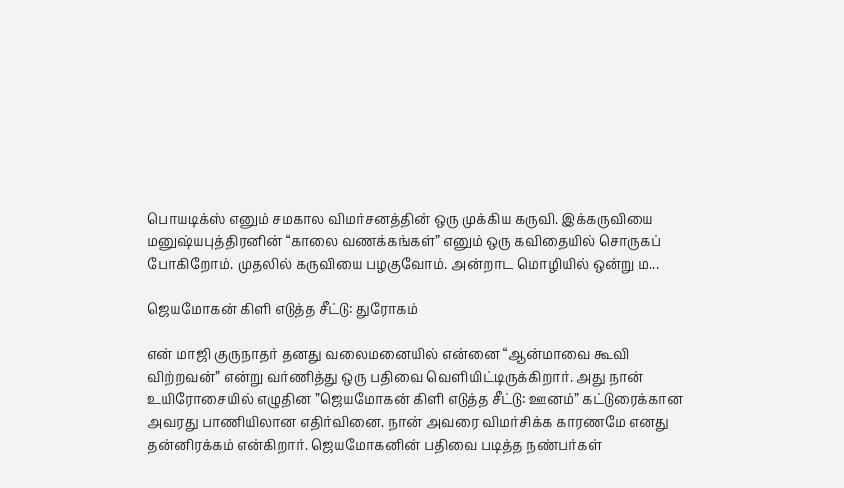பொயடிக்ஸ் எனும் சமகால விமர்சனத்தின் ஒரு முக்கிய கருவி. இக்கருவியை மனுஷ்யபுத்திரனின் “காலை வணக்கங்கள்” எனும் ஒரு கவிதையில் சொருகப் போகிறோம். முதலில் கருவியை பழகுவோம். அன்றாட மொழியில் ஒன்று ம...

ஜெயமோகன் கிளி எடுத்த சீட்டு: துரோகம்

என் மாஜி குருநாதர் தனது வலைமனையில் என்னை “ஆன்மாவை கூவி விற்றவன்” என்று வர்ணித்து ஒரு பதிவை வெளியிட்டிருக்கிறார். அது நான் உயிரோசையில் எழுதின ”ஜெயமோகன் கிளி எடுத்த சீட்டு: ஊனம்” கட்டுரைக்கான அவரது பாணியிலான எதிர்வினை. நான் அவரை விமர்சிக்க காரணமே எனது தன்னிரக்கம் என்கிறார். ஜெயமோகனின் பதிவை படித்த நண்பர்கள்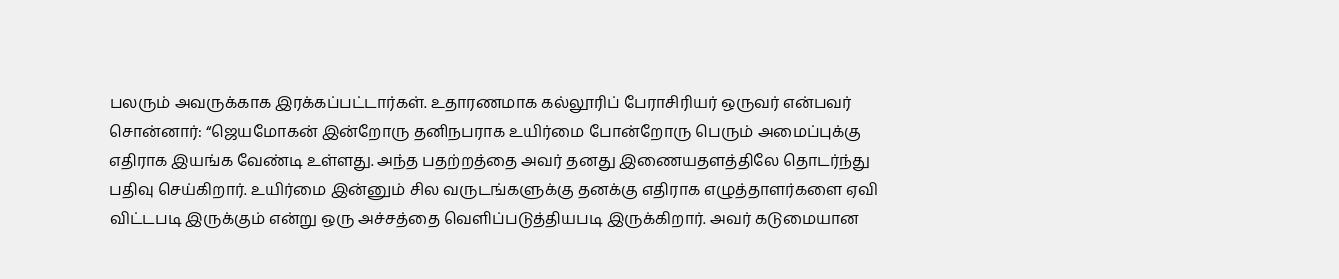பலரும் அவருக்காக இரக்கப்பட்டார்கள். உதாரணமாக கல்லூரிப் பேராசிரியர் ஒருவர் என்பவர் சொன்னார்: “ஜெயமோகன் இன்றோரு தனிநபராக உயிர்மை போன்றோரு பெரும் அமைப்புக்கு எதிராக இயங்க வேண்டி உள்ளது. அந்த பதற்றத்தை அவர் தனது இணையதளத்திலே தொடர்ந்து பதிவு செய்கிறார். உயிர்மை இன்னும் சில வருடங்களுக்கு தனக்கு எதிராக எழுத்தாளர்களை ஏவி விட்டபடி இருக்கும் என்று ஒரு அச்சத்தை வெளிப்படுத்தியபடி இருக்கிறார். அவர் கடுமையான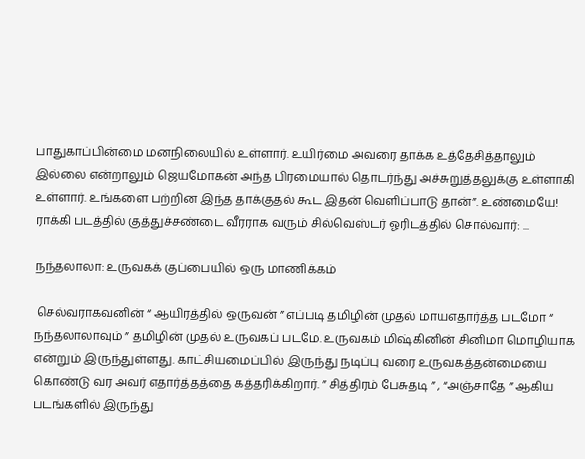பாதுகாப்பின்மை மனநிலையில் உள்ளார். உயிர்மை அவரை தாக்க உத்தேசித்தாலும் இல்லை என்றாலும் ஜெயமோகன் அந்த பிரமையால் தொடர்ந்து அச்சுறுத்தலுக்கு உள்ளாகி உள்ளார். உங்களை பற்றின இந்த தாக்குதல் கூட இதன் வெளிப்பாடு தான்”. உண்மையே! ராக்கி படத்தில் குத்துச்சண்டை வீரராக வரும் சில்வெஸ்டர் ஓரிடத்தில் சொல்வார்: ...

நந்தலாலா: உருவகக் குப்பையில் ஒரு மாணிக்கம்

 செல்வராகவனின் “ ஆயிரத்தில் ஒருவன் ” எப்படி தமிழின் முதல் மாயஎதார்த்த படமோ “ நந்தலாலாவும் ” தமிழின் முதல் உருவகப் படமே. உருவகம் மிஷ்கினின் சினிமா மொழியாக என்றும் இருந்துள்ளது. காட்சியமைப்பில் இருந்து நடிப்பு வரை உருவகத்தன்மையை கொண்டு வர அவர் எதார்த்தத்தை கத்தரிக்கிறார். ” சித்திரம் பேசுதடி ” , “அஞ்சாதே ” ஆகிய படங்களில் இருந்து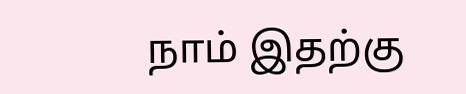நாம் இதற்கு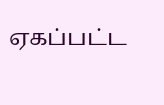ஏகப்பட்ட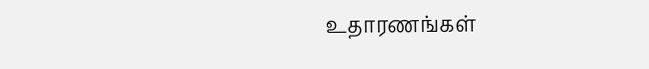உதாரணங்கள்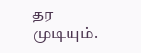தர முடியும்.